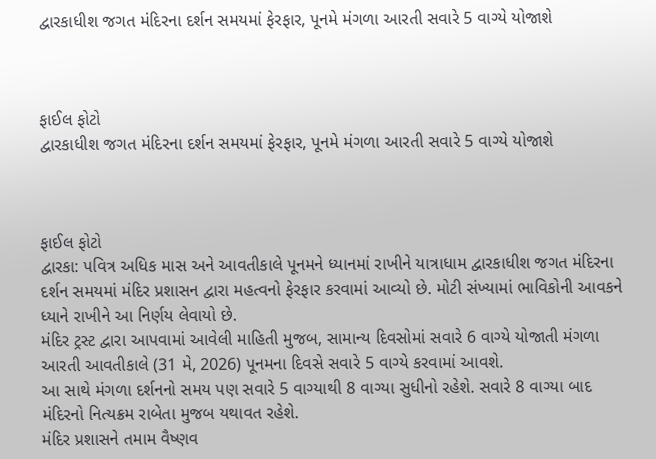દ્વારકાધીશ જગત મંદિરના દર્શન સમયમાં ફેરફાર, પૂનમે મંગળા આરતી સવારે 5 વાગ્યે યોજાશે



ફાઈલ ફોટો
દ્વારકાધીશ જગત મંદિરના દર્શન સમયમાં ફેરફાર, પૂનમે મંગળા આરતી સવારે 5 વાગ્યે યોજાશે



ફાઈલ ફોટો
દ્વારકા: પવિત્ર અધિક માસ અને આવતીકાલે પૂનમને ધ્યાનમાં રાખીને યાત્રાધામ દ્વારકાધીશ જગત મંદિરના દર્શન સમયમાં મંદિર પ્રશાસન દ્વારા મહત્વનો ફેરફાર કરવામાં આવ્યો છે. મોટી સંખ્યામાં ભાવિકોની આવકને ધ્યાને રાખીને આ નિર્ણય લેવાયો છે.
મંદિર ટ્રસ્ટ દ્વારા આપવામાં આવેલી માહિતી મુજબ, સામાન્ય દિવસોમાં સવારે 6 વાગ્યે યોજાતી મંગળા આરતી આવતીકાલે (31 મે, 2026) પૂનમના દિવસે સવારે 5 વાગ્યે કરવામાં આવશે.
આ સાથે મંગળા દર્શનનો સમય પણ સવારે 5 વાગ્યાથી 8 વાગ્યા સુધીનો રહેશે. સવારે 8 વાગ્યા બાદ મંદિરનો નિત્યક્રમ રાબેતા મુજબ યથાવત રહેશે.
મંદિર પ્રશાસને તમામ વૈષ્ણવ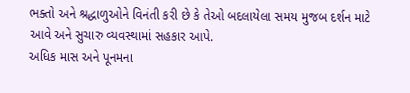ભક્તો અને શ્રદ્ધાળુઓને વિનંતી કરી છે કે તેઓ બદલાયેલા સમય મુજબ દર્શન માટે આવે અને સુચારુ વ્યવસ્થામાં સહકાર આપે.
અધિક માસ અને પૂનમના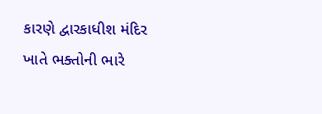કારણે દ્વારકાધીશ મંદિર ખાતે ભક્તોની ભારે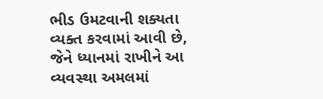ભીડ ઉમટવાની શક્યતા વ્યક્ત કરવામાં આવી છે, જેને ધ્યાનમાં રાખીને આ વ્યવસ્થા અમલમાં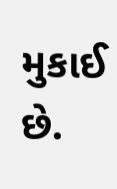મુકાઈ છે.